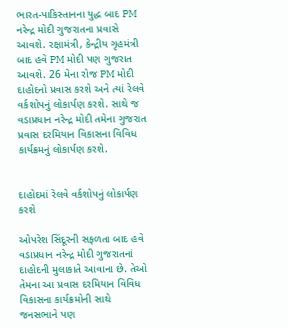ભારત-પાકિસ્તાનના યુદ્ધ બાદ PM નરેન્દ્ર મોદી ગુજરાતના પ્રવાસે આવશે. રક્ષામંત્રી, કેન્દ્રીય ગૃહમંત્રી બાદ હવે PM મોદી પણ ગુજરાત આવશે. 26 મેના રોજ PM મોદી દાહોદનો પ્રવાસ કરશે અને ત્યાં રેલવે વર્કશોપનું લોકાર્પણ કરશે. સાથે જ વડાપ્રધાન નરેન્દ્ર મોદી તમેના ગુજરાત પ્રવાસ દરમિયાન વિકાસના વિવિધ કાર્યક્રમનું લોકાર્પણ કરશે.


દાહોદમાં રેલવે વર્કશોપનું લોકાર્પણ કરશે

ઓપરેશ સિંદૂરની સફળતા બાદ હવે વડાપ્રધાન નરેન્દ્ર મોદી ગુજરાતનાં દાહોદની મુલાકાતે આવાના છે. તેઓ તેમના આ પ્રવાસ દરમિયાન વિવિધ વિકાસના કાર્યક્રમોની સાથે જનસભાને પણ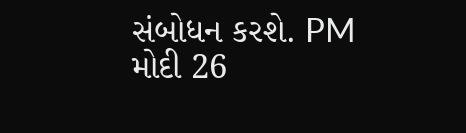સંબોધન કરશે. PM મોદી 26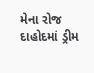મેના રોજ દાહોદમાં ડ્રીમ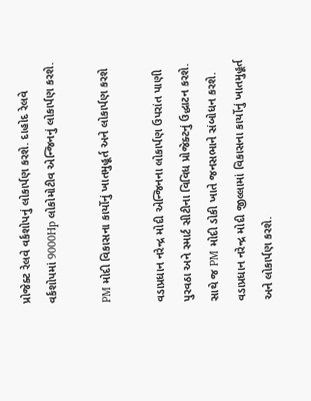પ્રોજેક્ટ રેલવે વર્કશોપનું લોકાર્પણ કરશે. દાહોદ રેલવે વર્કશોપમાં 9000Hp લોકોમોટીવ એન્જિનનું લોકાર્પણ કરશે.

PM મોદી વિકાસના કાર્યોનું ખાતમુહૂર્ત અને લોકાર્પણ કરશે

વડાપ્રધાન નરેન્દ્ર મોદી એન્જિનના લોકાર્પણ ઉપરાંત પાણી પુરવઠા અને સ્માર્ટ સીટીના વિવિધ પ્રોજેક્ટનું ઉદ્ધાટન કરશે. સાથે જ PM મોદી ડોકી ખાતે જનસભાને સંબોધન કરશે. વડાપ્રધાન નરેન્દ્ર મોદી જીલ્લામાં વિકાસના કાર્યોનું ખાતમુહૂર્ત અને લોકાર્પણ કરશે.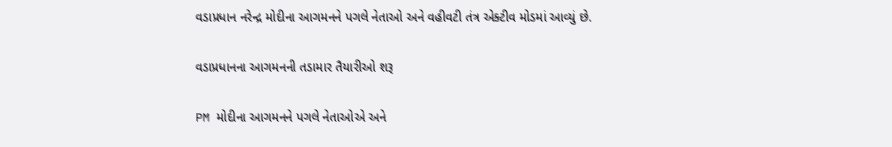વડાપ્રધાન નરેન્દ્ર મોદીના આગમનને પગલે નેતાઓ અને વહીવટી તંત્ર એક્ટીવ મોડમાં આવ્યું છે.

વડાપ્રધાનના આગમનની તડામાર તૈયારીઓ શરૂ

PM મોદીના આગમનને પગલે નેતાઓએ અને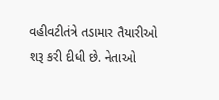વહીવટીતંત્રે તડામાર તૈયારીઓ શરૂ કરી દીધી છે. નેતાઓ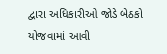દ્વારા અધિકારીઓ જોડે બેઠકો યોજવામાં આવી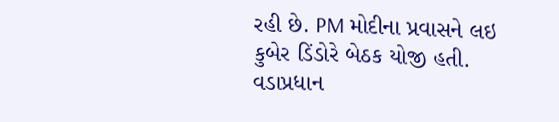રહી છે. PM મોદીના પ્રવાસને લઇ કુબેર ડિંડોરે બેઠક યોજી હતી. વડાપ્રધાન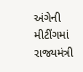અંગેની મીટીંગમાં રાજ્યમંત્રી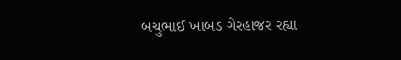બચુભાઈ ખાબડ ગેરહાજર રહ્યા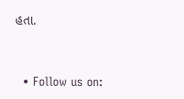હતા.


  • Follow us on: